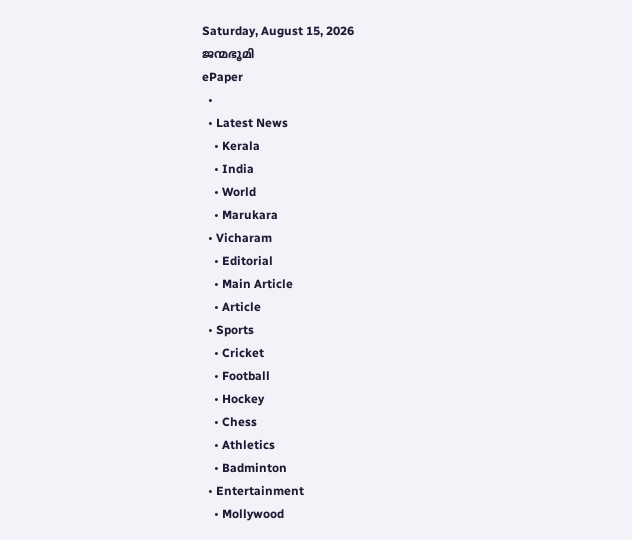Saturday, August 15, 2026
ജന്മഭൂമി
ePaper
  •
  • Latest News
    • Kerala
    • India
    • World
    • Marukara
  • Vicharam
    • Editorial
    • Main Article
    • Article
  • Sports
    • Cricket
    • Football
    • Hockey
    • Chess
    • Athletics
    • Badminton
  • Entertainment
    • Mollywood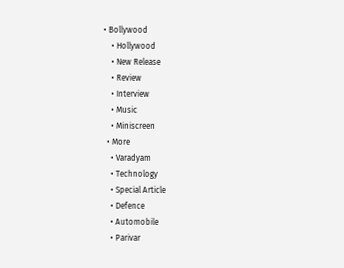• Bollywood
    • Hollywood
    • New Release
    • Review
    • Interview
    • Music
    • Miniscreen
  • More
    • Varadyam
    • Technology
    • Special Article
    • Defence
    • Automobile
    • Parivar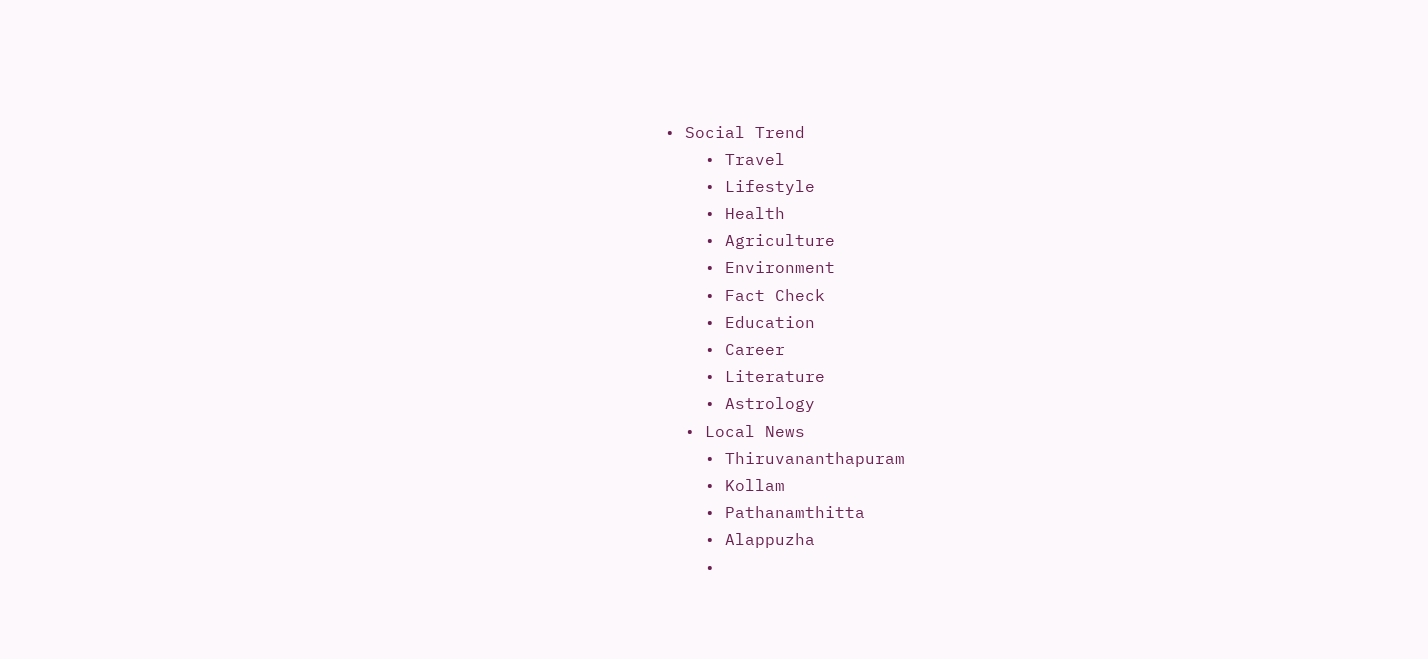• Social Trend
    • Travel
    • Lifestyle
    • Health
    • Agriculture
    • Environment
    • Fact Check
    • Education
    • Career
    • Literature
    • Astrology
  • Local News
    • Thiruvananthapuram
    • Kollam
    • Pathanamthitta
    • Alappuzha
    •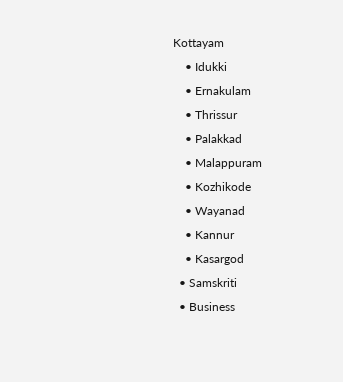Kottayam
    • Idukki
    • Ernakulam
    • Thrissur
    • Palakkad
    • Malappuram
    • Kozhikode
    • Wayanad
    • Kannur
    • Kasargod
  • Samskriti
  • Business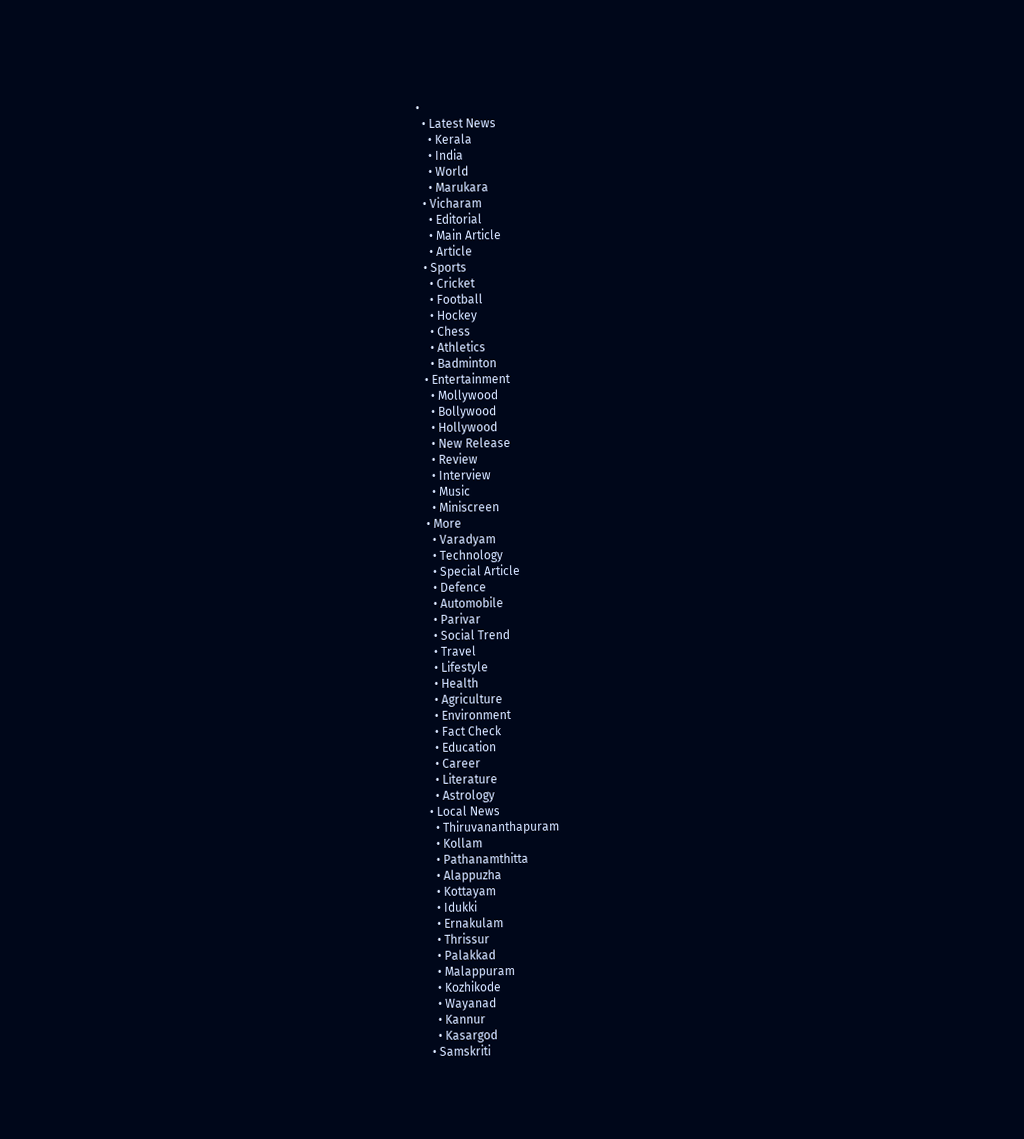•
  • Latest News
    • Kerala
    • India
    • World
    • Marukara
  • Vicharam
    • Editorial
    • Main Article
    • Article
  • Sports
    • Cricket
    • Football
    • Hockey
    • Chess
    • Athletics
    • Badminton
  • Entertainment
    • Mollywood
    • Bollywood
    • Hollywood
    • New Release
    • Review
    • Interview
    • Music
    • Miniscreen
  • More
    • Varadyam
    • Technology
    • Special Article
    • Defence
    • Automobile
    • Parivar
    • Social Trend
    • Travel
    • Lifestyle
    • Health
    • Agriculture
    • Environment
    • Fact Check
    • Education
    • Career
    • Literature
    • Astrology
  • Local News
    • Thiruvananthapuram
    • Kollam
    • Pathanamthitta
    • Alappuzha
    • Kottayam
    • Idukki
    • Ernakulam
    • Thrissur
    • Palakkad
    • Malappuram
    • Kozhikode
    • Wayanad
    • Kannur
    • Kasargod
  • Samskriti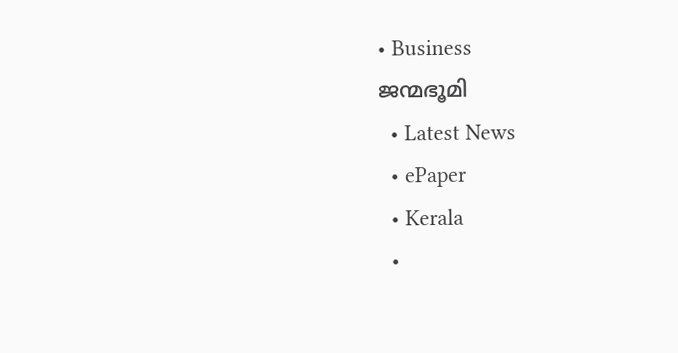• Business
ജന്മഭൂമി
  • Latest News
  • ePaper
  • Kerala
  •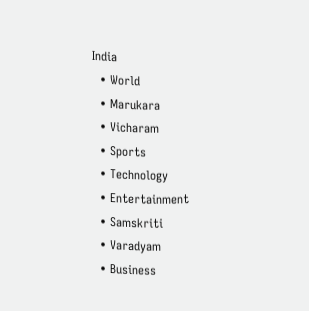India
  • World
  • Marukara
  • Vicharam
  • Sports
  • Technology
  • Entertainment
  • Samskriti
  • Varadyam
  • Business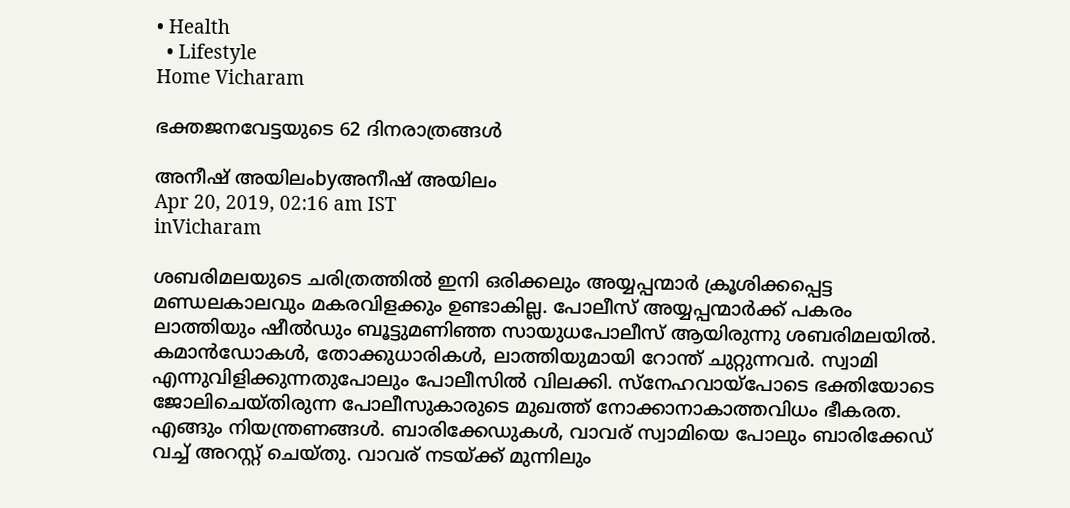• Health
  • Lifestyle
Home Vicharam

ഭക്തജനവേട്ടയുടെ 62 ദിനരാത്രങ്ങള്‍

അനീഷ് അയിലംbyഅനീഷ് അയിലം
Apr 20, 2019, 02:16 am IST
inVicharam

ശബരിമലയുടെ ചരിത്രത്തില്‍ ഇനി ഒരിക്കലും അയ്യപ്പന്മാര്‍ ക്രൂശിക്കപ്പെട്ട മണ്ഡലകാലവും മകരവിളക്കും ഉണ്ടാകില്ല. പോലീസ് അയ്യപ്പന്മാര്‍ക്ക് പകരം ലാത്തിയും ഷീല്‍ഡും ബൂട്ടുമണിഞ്ഞ സായുധപോലീസ് ആയിരുന്നു ശബരിമലയില്‍. കമാന്‍ഡോകള്‍, തോക്കുധാരികള്‍, ലാത്തിയുമായി റോന്ത് ചുറ്റുന്നവര്‍. സ്വാമി എന്നുവിളിക്കുന്നതുപോലും പോലീസില്‍ വിലക്കി. സ്നേഹവായ്‌പോടെ ഭക്തിയോടെ ജോലിചെയ്തിരുന്ന പോലീസുകാരുടെ മുഖത്ത് നോക്കാനാകാത്തവിധം ഭീകരത. എങ്ങും നിയന്ത്രണങ്ങള്‍. ബാരിക്കേഡുകള്‍, വാവര് സ്വാമിയെ പോലും ബാരിക്കേഡ് വച്ച് അറസ്റ്റ് ചെയ്തു. വാവര് നടയ്‌ക്ക് മുന്നിലും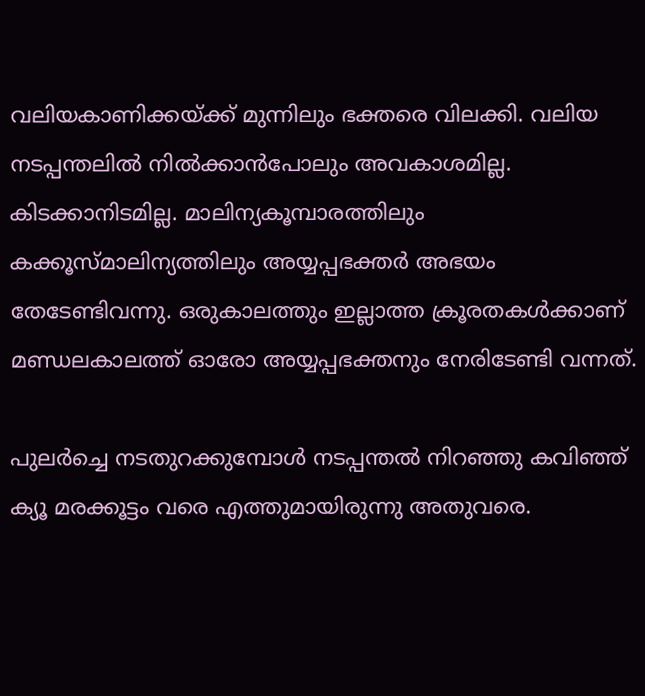വലിയകാണിക്കയ്‌ക്ക് മുന്നിലും ഭക്തരെ വിലക്കി. വലിയ നടപ്പന്തലില്‍ നില്‍ക്കാന്‍പോലും അവകാശമില്ല. കിടക്കാനിടമില്ല. മാലിന്യകൂമ്പാരത്തിലും കക്കൂസ്മാലിന്യത്തിലും അയ്യപ്പഭക്തര്‍ അഭയം തേടേണ്ടിവന്നു. ഒരുകാലത്തും ഇല്ലാത്ത ക്രൂരതകള്‍ക്കാണ് മണ്ഡലകാലത്ത് ഓരോ അയ്യപ്പഭക്തനും നേരിടേണ്ടി വന്നത്.

പുലര്‍ച്ചെ നടതുറക്കുമ്പോള്‍ നടപ്പന്തല്‍ നിറഞ്ഞു കവിഞ്ഞ് ക്യൂ മരക്കൂട്ടം വരെ എത്തുമായിരുന്നു അതുവരെ.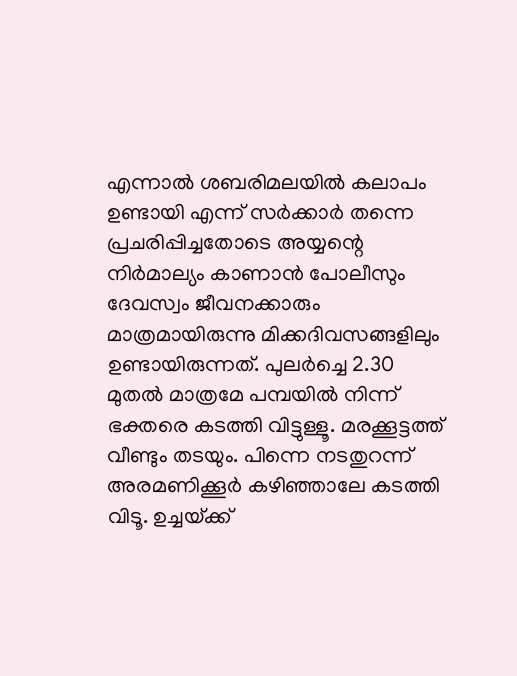എന്നാല്‍ ശബരിമലയില്‍ കലാപം ഉണ്ടായി എന്ന് സര്‍ക്കാര്‍ തന്നെ പ്രചരിപ്പിച്ചതോടെ അയ്യന്റെ നിര്‍മാല്യം കാണാന്‍ പോലീസും ദേവസ്വം ജീവനക്കാരും മാത്രമായിരുന്നു മിക്കദിവസങ്ങളിലും ഉണ്ടായിരുന്നത്. പുലര്‍ച്ചെ 2.30 മുതല്‍ മാത്രമേ പമ്പയില്‍ നിന്ന് ഭക്തരെ കടത്തി വിട്ടുള്ളൂ. മരക്കൂട്ടത്ത് വീണ്ടും തടയും. പിന്നെ നടതുറന്ന് അരമണിക്കൂര്‍ കഴിഞ്ഞാലേ കടത്തി വിടൂ. ഉച്ചയ്‌ക്ക്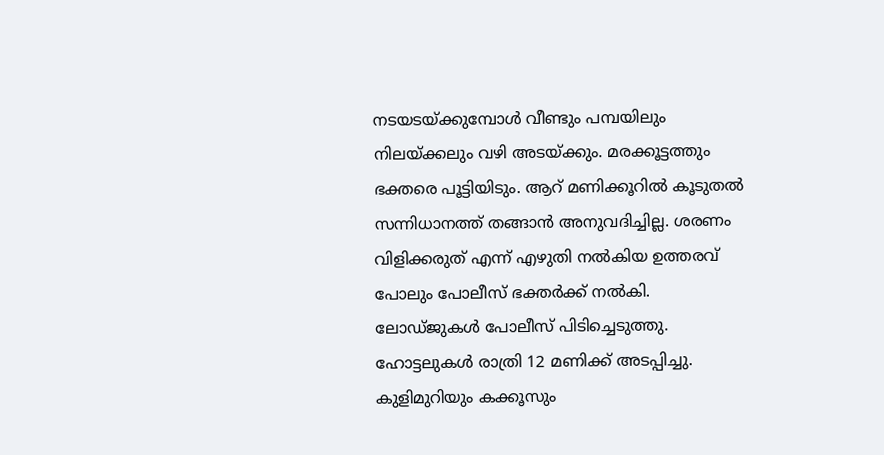നടയടയ്‌ക്കുമ്പോള്‍ വീണ്ടും പമ്പയിലും നിലയ്‌ക്കലും വഴി അടയ്‌ക്കും. മരക്കൂട്ടത്തും ഭക്തരെ പൂട്ടിയിടും. ആറ് മണിക്കൂറില്‍ കൂടുതല്‍ സന്നിധാനത്ത് തങ്ങാന്‍ അനുവദിച്ചില്ല. ശരണം വിളിക്കരുത് എന്ന് എഴുതി നല്‍കിയ ഉത്തരവ് പോലും പോലീസ് ഭക്തര്‍ക്ക് നല്‍കി. ലോഡ്ജുകള്‍ പോലീസ് പിടിച്ചെടുത്തു. ഹോട്ടലുകള്‍ രാത്രി 12 മണിക്ക് അടപ്പിച്ചു. കുളിമുറിയും കക്കൂസും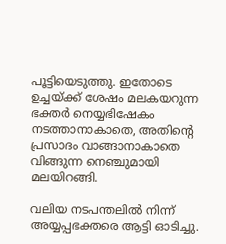പൂട്ടിയെടുത്തു. ഇതോടെ ഉച്ചയ്‌ക്ക് ശേഷം മലകയറുന്ന ഭക്തര്‍ നെയ്യഭിഷേകം നടത്താനാകാതെ, അതിന്റെ പ്രസാദം വാങ്ങാനാകാതെ വിങ്ങുന്ന നെഞ്ചുമായി മലയിറങ്ങി.

വലിയ നടപന്തലില്‍ നിന്ന് അയ്യപ്പഭക്തരെ ആട്ടി ഓടിച്ചു.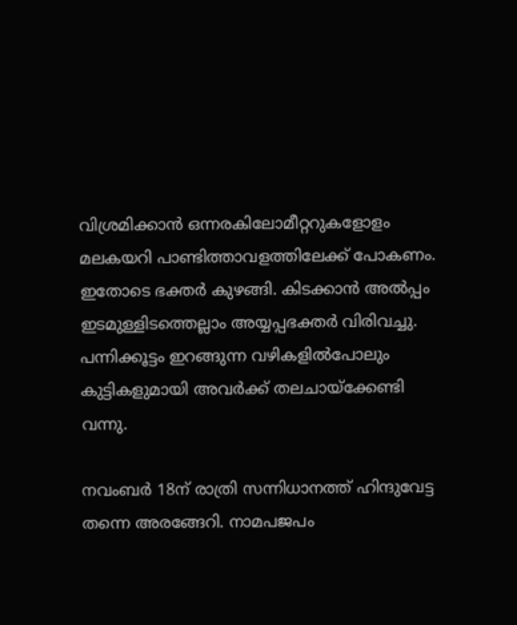വിശ്രമിക്കാന്‍ ഒന്നരകിലോമീറ്ററുകളോളം മലകയറി പാണ്ടിത്താവളത്തിലേക്ക് പോകണം. ഇതോടെ ഭക്തര്‍ കുഴങ്ങി. കിടക്കാന്‍ അല്‍പ്പം ഇടമുള്ളിടത്തെല്ലാം അയ്യപ്പഭക്തര്‍ വിരിവച്ചു. പന്നിക്കൂട്ടം ഇറങ്ങുന്ന വഴികളില്‍പോലും കുട്ടികളുമായി അവര്‍ക്ക് തലചായ്‌ക്കേണ്ടി വന്നു.

നവംബര്‍ 18ന് രാത്രി സന്നിധാനത്ത് ഹിന്ദുവേട്ട തന്നെ അരങ്ങേറി. നാമപജപം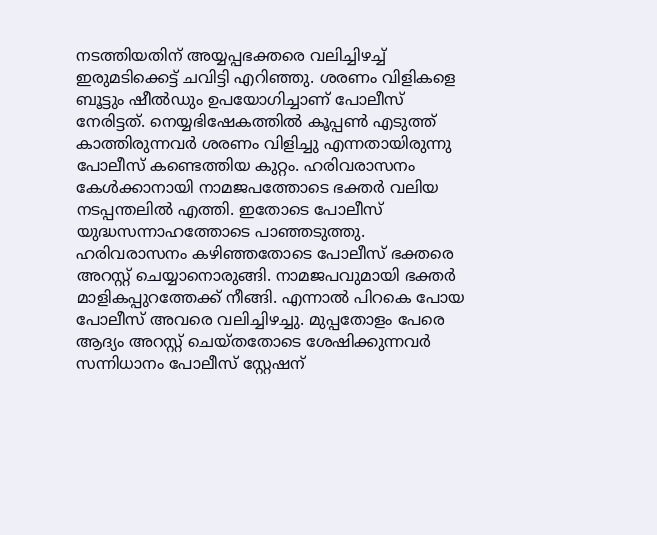നടത്തിയതിന് അയ്യപ്പഭക്തരെ വലിച്ചിഴച്ച് ഇരുമടിക്കെട്ട് ചവിട്ടി എറിഞ്ഞു. ശരണം വിളികളെ ബൂട്ടും ഷീല്‍ഡും ഉപയോഗിച്ചാണ് പോലീസ് നേരിട്ടത്. നെയ്യഭിഷേകത്തില്‍ കൂപ്പണ്‍ എടുത്ത് കാത്തിരുന്നവര്‍ ശരണം വിളിച്ചു എന്നതായിരുന്നു പോലീസ് കണ്ടെത്തിയ കുറ്റം. ഹരിവരാസനം കേള്‍ക്കാനായി നാമജപത്തോടെ ഭക്തര്‍ വലിയ നടപ്പന്തലില്‍ എത്തി. ഇതോടെ പോലീസ് യുദ്ധസന്നാഹത്തോടെ പാഞ്ഞടുത്തു. ഹരിവരാസനം കഴിഞ്ഞതോടെ പോലീസ് ഭക്തരെ അറസ്റ്റ് ചെയ്യാനൊരുങ്ങി. നാമജപവുമായി ഭക്തര്‍ മാളികപ്പുറത്തേക്ക് നീങ്ങി. എന്നാല്‍ പിറകെ പോയ പോലീസ് അവരെ വലിച്ചിഴച്ചു. മുപ്പതോളം പേരെ ആദ്യം അറസ്റ്റ് ചെയ്തതോടെ ശേഷിക്കുന്നവര്‍ സന്നിധാനം പോലീസ് സ്റ്റേഷന്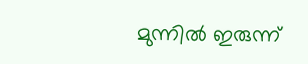മുന്നില്‍ ഇരുന്ന്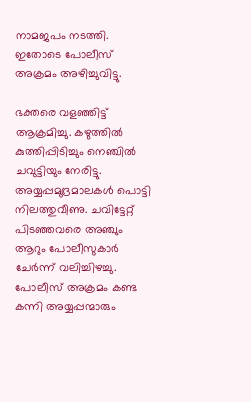നാമജപം നടത്തി. ഇതോടെ പോലീസ് അക്രമം അഴിച്ചുവിട്ടു.

ഭക്തരെ വളഞ്ഞിട്ട് ആക്രമിച്ചു. കഴുത്തില്‍ കുത്തിപ്പിടിച്ചും നെഞ്ചില്‍ ചവുട്ടിയും നേരിട്ടു. അയ്യപ്പമുദ്രമാലകള്‍ പൊട്ടി നിലത്തുവീണു. ചവിട്ടേറ്റ് പിടഞ്ഞവരെ അഞ്ചും ആറും പോലീസുകാര്‍ ചേര്‍ന്ന് വലിച്ചിഴച്ചു. പോലീസ് അക്രമം കണ്ട കന്നി അയ്യപ്പന്മാരും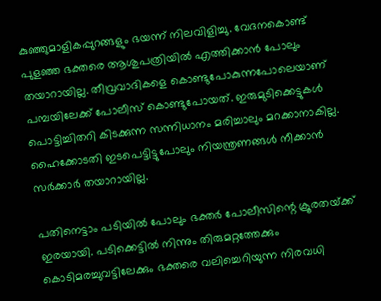കുഞ്ഞുമാളികപ്പുറങ്ങളും ഭയന്ന് നിലവിളിച്ചു. വേദനകൊണ്ട് പുളഞ്ഞ ഭക്തരെ ആശുപത്രിയില്‍ എത്തിക്കാന്‍ പോലും തയാറായില്ല. തീവ്രവാദികളെ കൊണ്ടുപോകുന്നപോലെയാണ് പമ്പയിലേക്ക് പോലീസ് കൊണ്ടുപോയത്. ഇരുമുടിക്കെട്ടുകള്‍ പൊട്ടിച്ചിതറി കിടക്കുന്ന സന്നിധാനം മരിച്ചാലും മറക്കാനാകില്ല. ഹൈക്കോടതി ഇടപെട്ടിട്ടുപോലും നിയന്ത്രണങ്ങള്‍ നീക്കാന്‍ സര്‍ക്കാര്‍ തയാറായില്ല.

പതിനെട്ടാം പടിയില്‍ പോലും ഭക്തര്‍ പോലീസിന്റെ ക്രൂരതയ്‌ക്ക് ഇരയായി. പടിക്കെട്ടില്‍ നിന്നും തിരുമറ്റത്തേക്കും കൊടിമരച്ചുവട്ടിലേക്കും ഭക്തരെ വലിച്ചെറിയുന്ന നിരവധി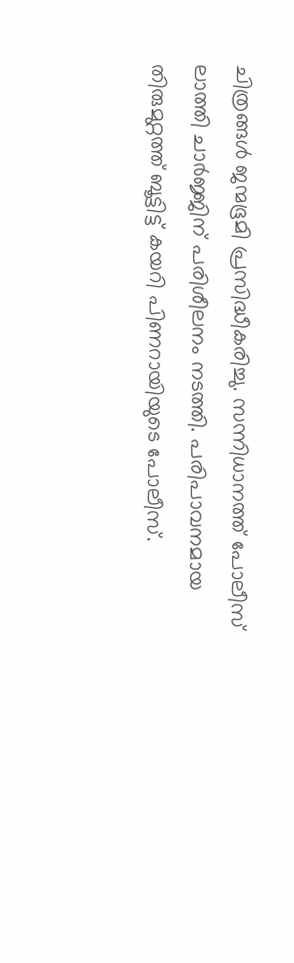ചിത്രങ്ങള്‍ ജന്മഭൂമി പ്രസിദ്ധീകരിച്ചു. സന്നിധാനത്ത് പോലീസ് ലാത്തി ചാര്‍ജ്ജിന് പരിശീലനം നടത്തി. പരിപാവനമായ തിരുമുറ്റത്ത് ബൂട്ടിട്ട് കയറി പിണറായിയുടെ പോലീസ്.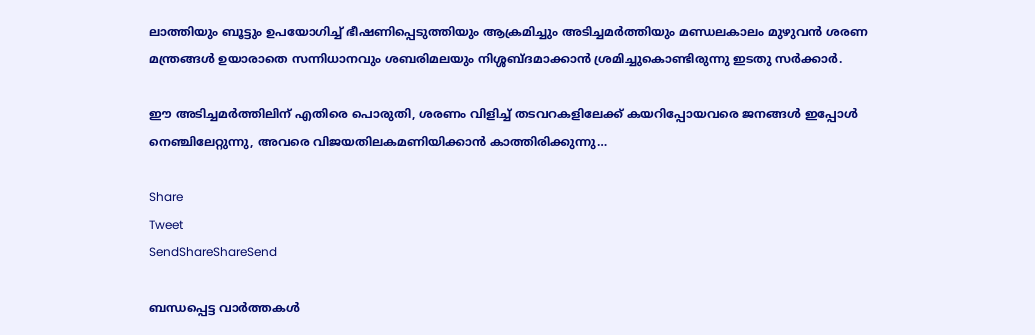ലാത്തിയും ബൂട്ടും ഉപയോഗിച്ച് ഭീഷണിപ്പെടുത്തിയും ആക്രമിച്ചും അടിച്ചമര്‍ത്തിയും മണ്ഡലകാലം മുഴുവന്‍ ശരണ മന്ത്രങ്ങള്‍ ഉയാരാതെ സന്നിധാനവും ശബരിമലയും നിശ്ശബ്ദമാക്കാന്‍ ശ്രമിച്ചുകൊണ്ടിരുന്നു ഇടതു സര്‍ക്കാര്‍.

ഈ അടിച്ചമര്‍ത്തിലിന് എതിരെ പൊരുതി, ശരണം വിളിച്ച് തടവറകളിലേക്ക് കയറിപ്പോയവരെ ജനങ്ങള്‍ ഇപ്പോള്‍ നെഞ്ചിലേറ്റുന്നു, അവരെ വിജയതിലകമണിയിക്കാന്‍ കാത്തിരിക്കുന്നു…

Share
Tweet
SendShareShareSend

ബന്ധപ്പെട്ട വാര്‍ത്തകള്‍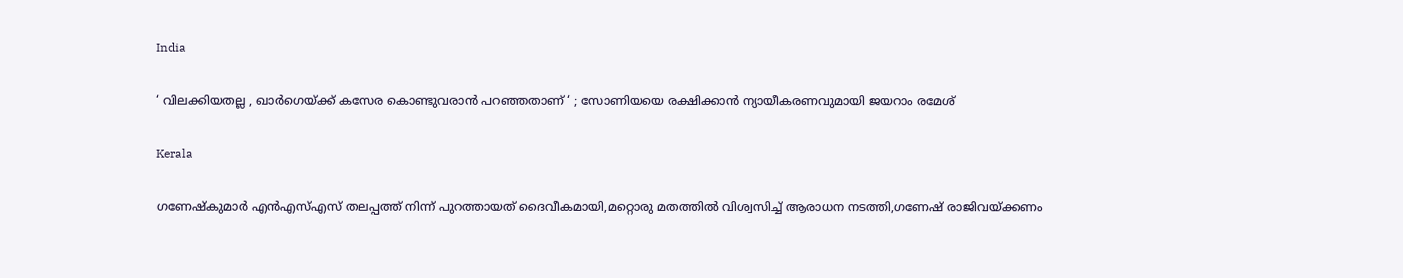India

‘ വിലക്കിയതല്ല , ഖാർഗെയ്‌ക്ക് കസേര കൊണ്ടുവരാൻ പറഞ്ഞതാണ് ‘ ; സോണിയയെ രക്ഷിക്കാൻ ന്യായീകരണവുമായി ജയറാം രമേശ്

Kerala

ഗണേഷ്‌കുമാര്‍ എന്‍എസ്എസ് തലപ്പത്ത് നിന്ന് പുറത്തായത് ദൈവീകമായി,മറ്റൊരു മതത്തില്‍ വിശ്വസിച്ച് ആരാധന നടത്തി,ഗണേഷ് രാജിവയ്‌ക്കണം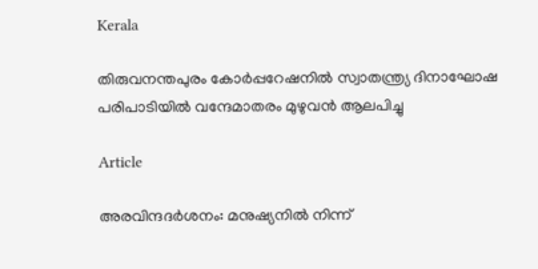Kerala

തിരുവനന്തപുരം കോര്‍പ്പറേഷനില്‍ സ്വാതന്ത്ര്യ ദിനാഘോഷ പരിപാടിയില്‍ വന്ദേമാതരം മുഴുവന്‍ ആലപിച്ചു

Article

അരവിന്ദദർശനം: മനുഷ്യനിൽ നിന്ന്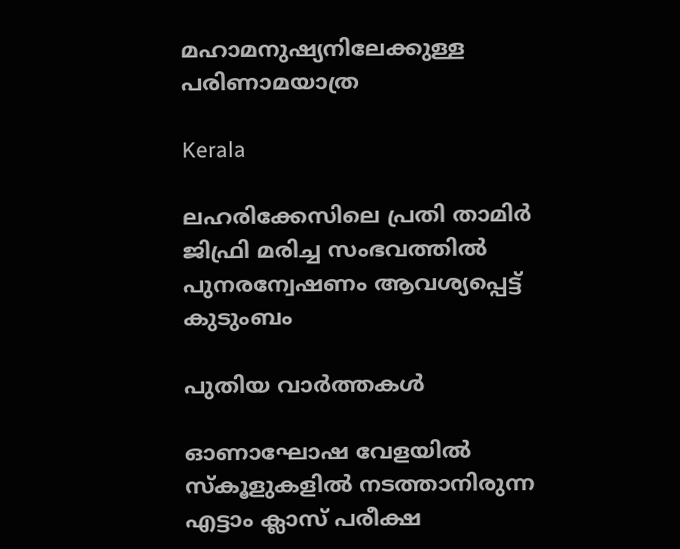മഹാമനുഷ്യനിലേക്കുള്ള പരിണാമയാത്ര

Kerala

ലഹരിക്കേസിലെ പ്രതി താമിര്‍ ജിഫ്രി മരിച്ച സംഭവത്തില്‍ പുനരന്വേഷണം ആവശ്യപ്പെട്ട് കുടുംബം

പുതിയ വാര്‍ത്തകള്‍

ഓണാഘോഷ വേളയില്‍ സ്‌കൂളുകളില്‍ നടത്താനിരുന്ന എട്ടാം ക്ലാസ് പരീക്ഷ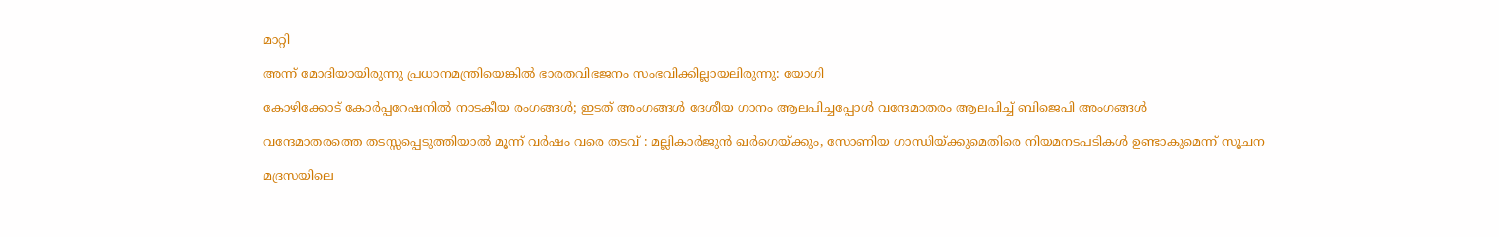മാറ്റി

അന്ന് മോദിയായിരുന്നു പ്രധാനമന്ത്രിയെങ്കിൽ ഭാരതവിഭജനം സംഭവിക്കില്ലായലിരുന്നു: യോഗി

കോഴിക്കോട് കോര്‍പ്പറേഷനില്‍ നാടകീയ രംഗങ്ങള്‍; ഇടത് അംഗങ്ങൾ ദേശീയ ഗാനം ആലപിച്ചപ്പോൾ വന്ദേമാതരം ആലപിച്ച് ബിജെപി അംഗങ്ങൾ

വന്ദേമാതരത്തെ തടസ്സപ്പെടുത്തിയാൽ മൂന്ന് വർഷം വരെ തടവ് : മല്ലികാർജുൻ ഖർഗെയ്‌ക്കും, സോണിയ ഗാന്ധിയ്‌ക്കുമെതിരെ നിയമനടപടികൾ ഉണ്ടാകുമെന്ന് സൂചന

മദ്രസയിലെ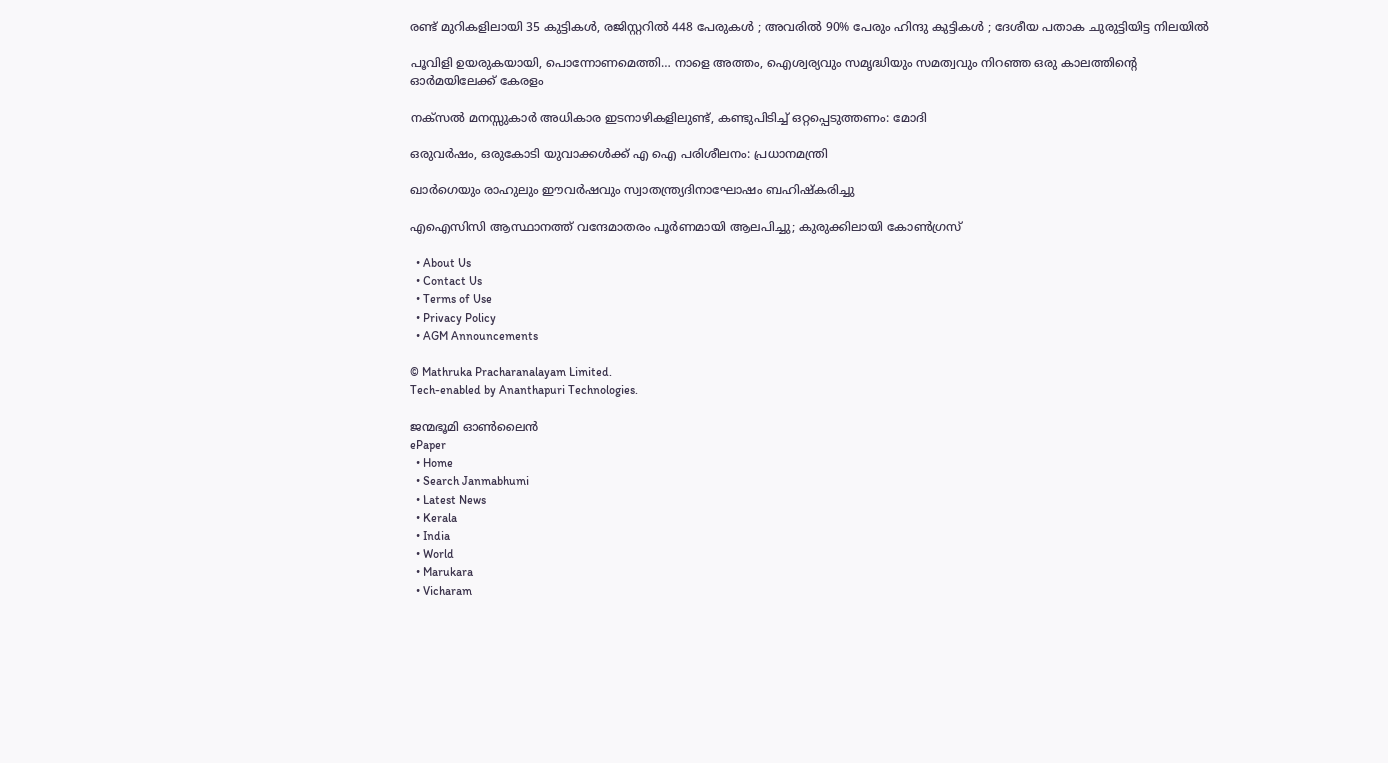രണ്ട് മുറികളിലായി 35 കുട്ടികൾ, രജിസ്റ്ററിൽ 448 പേരുകൾ ; അവരിൽ 90% പേരും ഹിന്ദു കുട്ടികൾ ; ദേശീയ പതാക ചുരുട്ടിയിട്ട നിലയിൽ

പൂവിളി ഉയരുകയായി, പൊന്നോണമെത്തി… നാളെ അത്തം, ഐശ്വര്യവും സമൃദ്ധിയും സമത്വവും നിറഞ്ഞ ഒരു കാലത്തിന്റെ ഓര്‍മയിലേക്ക് കേരളം

നക്‌സൽ മനസ്സുകാർ അധികാര ഇടനാഴികളിലുണ്ട്, കണ്ടുപിടിച്ച് ഒറ്റപ്പെടുത്തണം: മോദി

ഒരുവർഷം, ഒരുകോടി യുവാക്കൾക്ക് എ ഐ പരിശീലനം: പ്രധാനമന്ത്രി

ഖാർഗെയും രാഹുലും ഈവർഷവും സ്വാതന്ത്ര്യദിനാഘോഷം ബഹിഷ്‌കരിച്ചു

എഐസിസി ആസ്ഥാനത്ത് വന്ദേമാതരം പൂർണമായി ആലപിച്ചു; കുരുക്കിലായി കോൺഗ്രസ്

  • About Us
  • Contact Us
  • Terms of Use
  • Privacy Policy
  • AGM Announcements

© Mathruka Pracharanalayam Limited.
Tech-enabled by Ananthapuri Technologies.

ജന്മഭൂമി ഓണ്‍ലൈന്‍
ePaper
  • Home
  • Search Janmabhumi
  • Latest News
  • Kerala
  • India
  • World
  • Marukara
  • Vicharam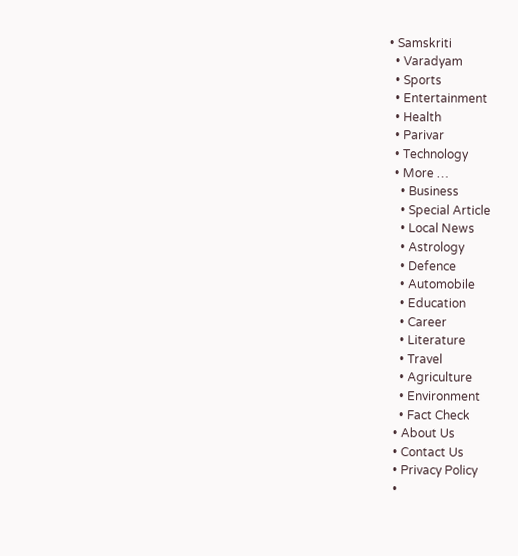• Samskriti
  • Varadyam
  • Sports
  • Entertainment
  • Health
  • Parivar
  • Technology
  • More …
    • Business
    • Special Article
    • Local News
    • Astrology
    • Defence
    • Automobile
    • Education
    • Career
    • Literature
    • Travel
    • Agriculture
    • Environment
    • Fact Check
  • About Us
  • Contact Us
  • Privacy Policy
  •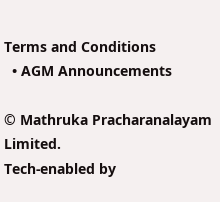Terms and Conditions
  • AGM Announcements

© Mathruka Pracharanalayam Limited.
Tech-enabled by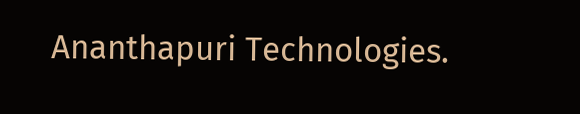Ananthapuri Technologies.